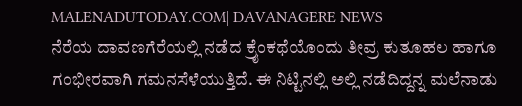MALENADUTODAY.COM| DAVANAGERE NEWS
ನೆರೆಯ ದಾವಣಗೆರೆಯಲ್ಲಿ ನಡೆದ ಕ್ರೈಂಕಥೆಯೊಂದು ತೀವ್ರ ಕುತೂಹಲ ಹಾಗೂ ಗಂಭೀರವಾಗಿ ಗಮನಸೆಳೆಯುತ್ತಿದೆ. ಈ ನಿಟ್ಟಿನಲ್ಲಿ ಅಲ್ಲಿ ನಡೆದಿದ್ದನ್ನ ಮಲೆನಾಡು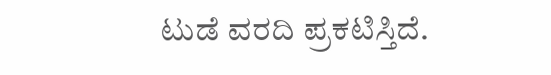ಟುಡೆ ವರದಿ ಪ್ರಕಟಿಸ್ತಿದೆ.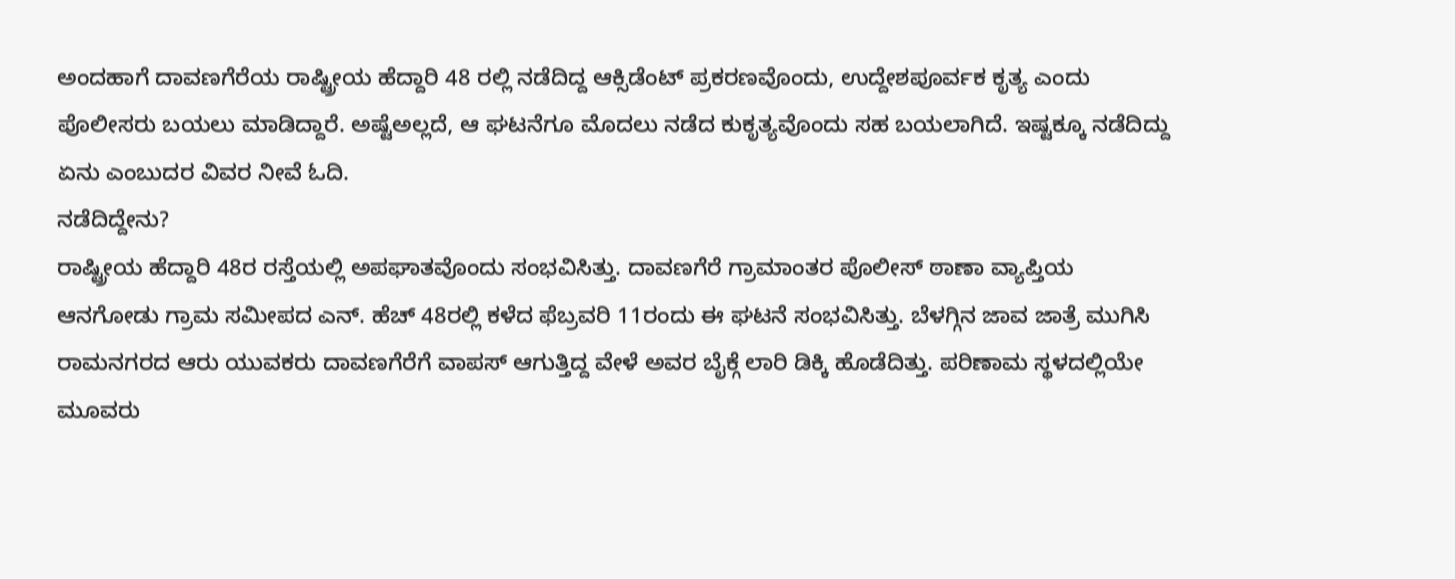ಅಂದಹಾಗೆ ದಾವಣಗೆರೆಯ ರಾಷ್ಟ್ರೀಯ ಹೆದ್ದಾರಿ 48 ರಲ್ಲಿ ನಡೆದಿದ್ದ ಆಕ್ಸಿಡೆಂಟ್ ಪ್ರಕರಣವೊಂದು, ಉದ್ದೇಶಪೂರ್ವಕ ಕೃತ್ಯ ಎಂದು ಪೊಲೀಸರು ಬಯಲು ಮಾಡಿದ್ದಾರೆ. ಅಷ್ಟೆಅಲ್ಲದೆ, ಆ ಘಟನೆಗೂ ಮೊದಲು ನಡೆದ ಕುಕೃತ್ಯವೊಂದು ಸಹ ಬಯಲಾಗಿದೆ. ಇಷ್ಟಕ್ಕೂ ನಡೆದಿದ್ದು ಏನು ಎಂಬುದರ ವಿವರ ನೀವೆ ಓದಿ.
ನಡೆದಿದ್ದೇನು?
ರಾಷ್ಟ್ರೀಯ ಹೆದ್ದಾರಿ 48ರ ರಸ್ತೆಯಲ್ಲಿ ಅಪಘಾತವೊಂದು ಸಂಭವಿಸಿತ್ತು. ದಾವಣಗೆರೆ ಗ್ರಾಮಾಂತರ ಪೊಲೀಸ್ ಠಾಣಾ ವ್ಯಾಪ್ತಿಯ ಆನಗೋಡು ಗ್ರಾಮ ಸಮೀಪದ ಎನ್. ಹೆಚ್ 48ರಲ್ಲಿ ಕಳೆದ ಫೆಬ್ರವರಿ 11ರಂದು ಈ ಘಟನೆ ಸಂಭವಿಸಿತ್ತು. ಬೆಳಗ್ಗಿನ ಜಾವ ಜಾತ್ರೆ ಮುಗಿಸಿ ರಾಮನಗರದ ಆರು ಯುವಕರು ದಾವಣಗೆರೆಗೆ ವಾಪಸ್ ಆಗುತ್ತಿದ್ದ ವೇಳೆ ಅವರ ಬೈಕ್ಗೆ ಲಾರಿ ಡಿಕ್ಕಿ ಹೊಡೆದಿತ್ತು. ಪರಿಣಾಮ ಸ್ಥಳದಲ್ಲಿಯೇ ಮೂವರು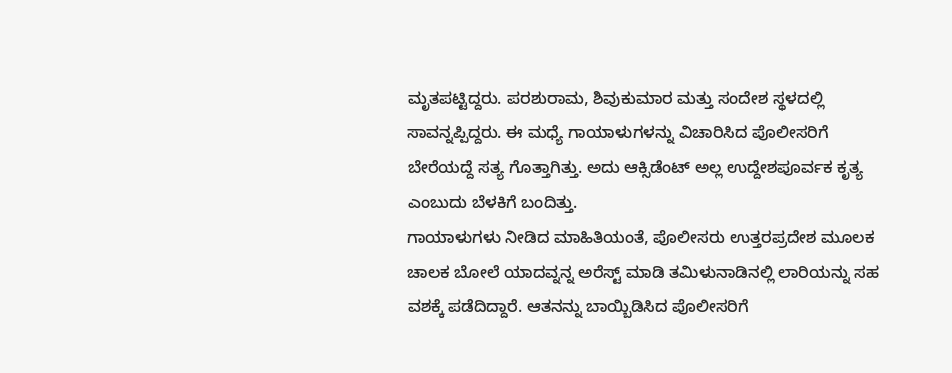ಮೃತಪಟ್ಟಿದ್ದರು. ಪರಶುರಾಮ, ಶಿವುಕುಮಾರ ಮತ್ತು ಸಂದೇಶ ಸ್ಥಳದಲ್ಲಿ ಸಾವನ್ನಪ್ಪಿದ್ದರು. ಈ ಮಧ್ಯೆ ಗಾಯಾಳುಗಳನ್ನು ವಿಚಾರಿಸಿದ ಪೊಲೀಸರಿಗೆ ಬೇರೆಯದ್ದೆ ಸತ್ಯ ಗೊತ್ತಾಗಿತ್ತು. ಅದು ಆಕ್ಸಿಡೆಂಟ್ ಅಲ್ಲ ಉದ್ದೇಶಪೂರ್ವಕ ಕೃತ್ಯ ಎಂಬುದು ಬೆಳಕಿಗೆ ಬಂದಿತ್ತು.
ಗಾಯಾಳುಗಳು ನೀಡಿದ ಮಾಹಿತಿಯಂತೆ, ಪೊಲೀಸರು ಉತ್ತರಪ್ರದೇಶ ಮೂಲಕ ಚಾಲಕ ಬೋಲೆ ಯಾದವ್ನನ್ನ ಅರೆಸ್ಟ್ ಮಾಡಿ ತಮಿಳುನಾಡಿನಲ್ಲಿ ಲಾರಿಯನ್ನು ಸಹ ವಶಕ್ಕೆ ಪಡೆದಿದ್ದಾರೆ. ಆತನನ್ನು ಬಾಯ್ಬಿಡಿಸಿದ ಪೊಲೀಸರಿಗೆ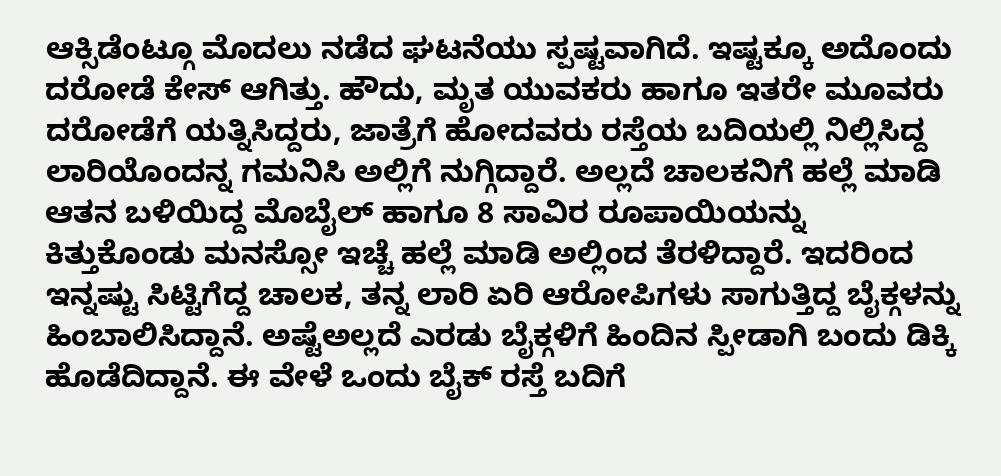ಆಕ್ಸಿಡೆಂಟ್ಗೂ ಮೊದಲು ನಡೆದ ಘಟನೆಯು ಸ್ಪಷ್ಟವಾಗಿದೆ. ಇಷ್ಟಕ್ಕೂ ಅದೊಂದು ದರೋಡೆ ಕೇಸ್ ಆಗಿತ್ತು. ಹೌದು, ಮೃತ ಯುವಕರು ಹಾಗೂ ಇತರೇ ಮೂವರು ದರೋಡೆಗೆ ಯತ್ನಿಸಿದ್ದರು, ಜಾತ್ರೆಗೆ ಹೋದವರು ರಸ್ತೆಯ ಬದಿಯಲ್ಲಿ ನಿಲ್ಲಿಸಿದ್ದ ಲಾರಿಯೊಂದನ್ನ ಗಮನಿಸಿ ಅಲ್ಲಿಗೆ ನುಗ್ಗಿದ್ದಾರೆ. ಅಲ್ಲದೆ ಚಾಲಕನಿಗೆ ಹಲ್ಲೆ ಮಾಡಿ ಆತನ ಬಳಿಯಿದ್ದ ಮೊಬೈಲ್ ಹಾಗೂ 8 ಸಾವಿರ ರೂಪಾಯಿಯನ್ನು ಕಿತ್ತುಕೊಂಡು ಮನಸ್ಸೋ ಇಚ್ಚೆ ಹಲ್ಲೆ ಮಾಡಿ ಅಲ್ಲಿಂದ ತೆರಳಿದ್ದಾರೆ. ಇದರಿಂದ ಇನ್ನಷ್ಟು ಸಿಟ್ಟಿಗೆದ್ದ ಚಾಲಕ, ತನ್ನ ಲಾರಿ ಏರಿ ಆರೋಪಿಗಳು ಸಾಗುತ್ತಿದ್ದ ಬೈಕ್ಗಳನ್ನು ಹಿಂಬಾಲಿಸಿದ್ದಾನೆ. ಅಷ್ಟೆಅಲ್ಲದೆ ಎರಡು ಬೈಕ್ಗಳಿಗೆ ಹಿಂದಿನ ಸ್ಪೀಡಾಗಿ ಬಂದು ಡಿಕ್ಕಿ ಹೊಡೆದಿದ್ದಾನೆ. ಈ ವೇಳೆ ಒಂದು ಬೈಕ್ ರಸ್ತೆ ಬದಿಗೆ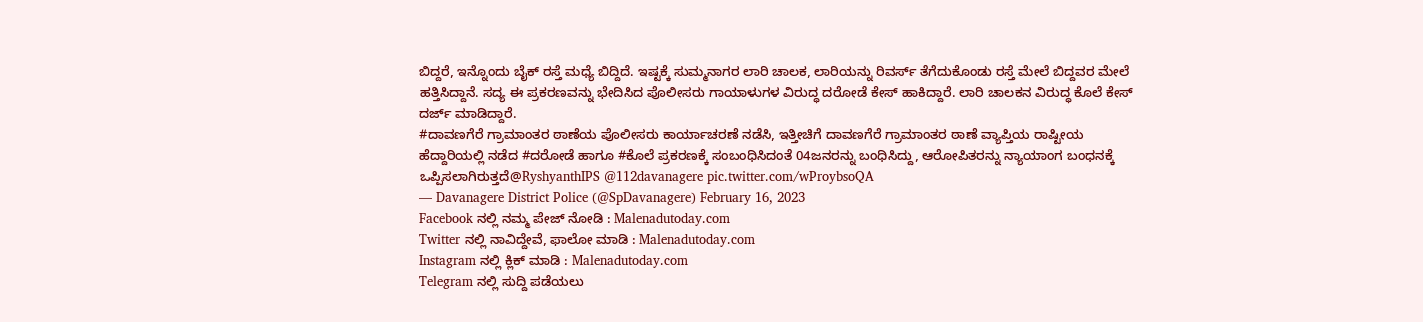ಬಿದ್ದರೆ, ಇನ್ನೊಂದು ಬೈಕ್ ರಸ್ತೆ ಮಧ್ಯೆ ಬಿದ್ದಿದೆ. ಇಷ್ಟಕ್ಕೆ ಸುಮ್ಮನಾಗರ ಲಾರಿ ಚಾಲಕ, ಲಾರಿಯನ್ನು ರಿವರ್ಸ್ ತೆಗೆದುಕೊಂಡು ರಸ್ತೆ ಮೇಲೆ ಬಿದ್ದವರ ಮೇಲೆ ಹತ್ತಿಸಿದ್ದಾನೆ. ಸದ್ಯ ಈ ಪ್ರಕರಣವನ್ನು ಭೇದಿಸಿದ ಪೊಲೀಸರು ಗಾಯಾಳುಗಳ ವಿರುದ್ಧ ದರೋಡೆ ಕೇಸ್ ಹಾಕಿದ್ದಾರೆ. ಲಾರಿ ಚಾಲಕನ ವಿರುದ್ಧ ಕೊಲೆ ಕೇಸ್ ದರ್ಜ್ ಮಾಡಿದ್ದಾರೆ.
#ದಾವಣಗೆರೆ ಗ್ರಾಮಾಂತರ ಠಾಣೆಯ ಪೊಲೀಸರು ಕಾರ್ಯಾಚರಣೆ ನಡೆಸಿ, ಇತ್ತೀಚಿಗೆ ದಾವಣಗೆರೆ ಗ್ರಾಮಾಂತರ ಠಾಣೆ ವ್ಯಾಪ್ತಿಯ ರಾಷ್ಟೀಯ ಹೆದ್ದಾರಿಯಲ್ಲಿ ನಡೆದ #ದರೋಡೆ ಹಾಗೂ #ಕೊಲೆ ಪ್ರಕರಣಕ್ಕೆ ಸಂಬಂಧಿಸಿದಂತೆ 04ಜನರನ್ನು ಬಂಧಿಸಿದ್ದು, ಆರೋಪಿತರನ್ನು ನ್ಯಾಯಾಂಗ ಬಂಧನಕ್ಕೆ ಒಪ್ಪಿಸಲಾಗಿರುತ್ತದೆ@RyshyanthIPS @112davanagere pic.twitter.com/wProybsoQA
— Davanagere District Police (@SpDavanagere) February 16, 2023
Facebook ನಲ್ಲಿ ನಮ್ಮ ಪೇಜ್ ನೋಡಿ : Malenadutoday.com
Twitter ನಲ್ಲಿ ನಾವಿದ್ದೇವೆ, ಫಾಲೋ ಮಾಡಿ : Malenadutoday.com
Instagram ನಲ್ಲಿ ಕ್ಲಿಕ್ ಮಾಡಿ : Malenadutoday.com
Telegram ನಲ್ಲಿ ಸುದ್ದಿ ಪಡೆಯಲು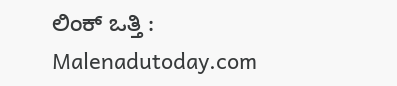ಲಿಂಕ್ ಒತ್ತಿ : Malenadutoday.com